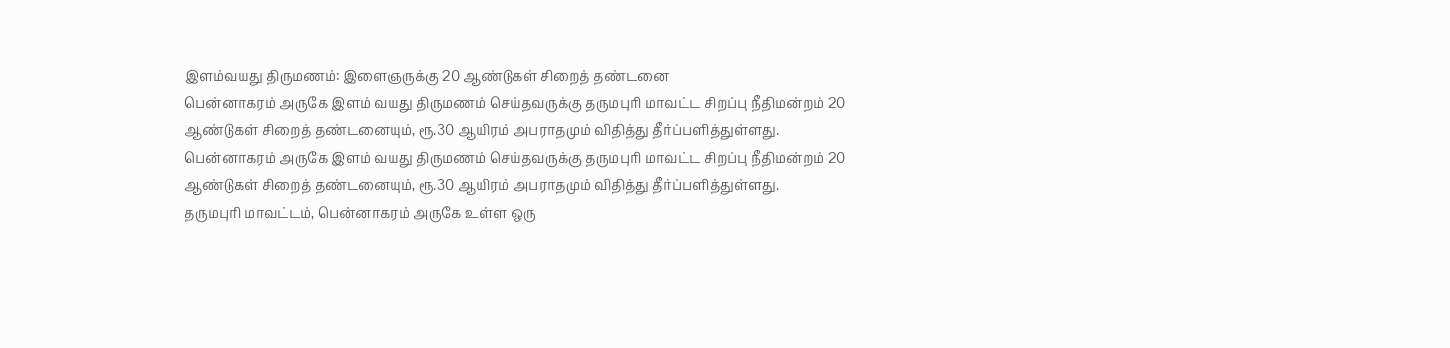இளம்வயது திருமணம்: இளைஞருக்கு 20 ஆண்டுகள் சிறைத் தண்டனை
பென்னாகரம் அருகே இளம் வயது திருமணம் செய்தவருக்கு தருமபுரி மாவட்ட சிறப்பு நீதிமன்றம் 20 ஆண்டுகள் சிறைத் தண்டனையும், ரூ.30 ஆயிரம் அபராதமும் விதித்து தீர்ப்பளித்துள்ளது.
பென்னாகரம் அருகே இளம் வயது திருமணம் செய்தவருக்கு தருமபுரி மாவட்ட சிறப்பு நீதிமன்றம் 20 ஆண்டுகள் சிறைத் தண்டனையும், ரூ.30 ஆயிரம் அபராதமும் விதித்து தீர்ப்பளித்துள்ளது.
தருமபுரி மாவட்டம், பென்னாகரம் அருகே உள்ள ஒரு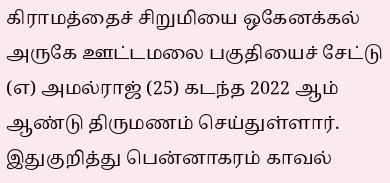கிராமத்தைச் சிறுமியை ஒகேனக்கல் அருகே ஊட்டமலை பகுதியைச் சேட்டு (எ) அமல்ராஜ் (25) கடந்த 2022 ஆம் ஆண்டு திருமணம் செய்துள்ளார்.
இதுகுறித்து பென்னாகரம் காவல்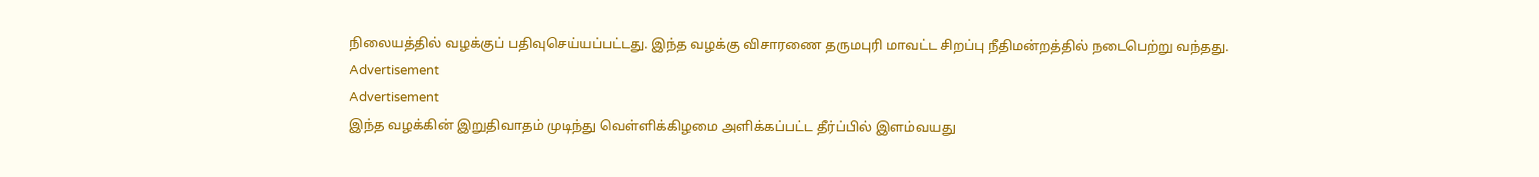நிலையத்தில் வழக்குப் பதிவுசெய்யப்பட்டது. இந்த வழக்கு விசாரணை தருமபுரி மாவட்ட சிறப்பு நீதிமன்றத்தில் நடைபெற்று வந்தது.
Advertisement
Advertisement
இந்த வழக்கின் இறுதிவாதம் முடிந்து வெள்ளிக்கிழமை அளிக்கப்பட்ட தீர்ப்பில் இளம்வயது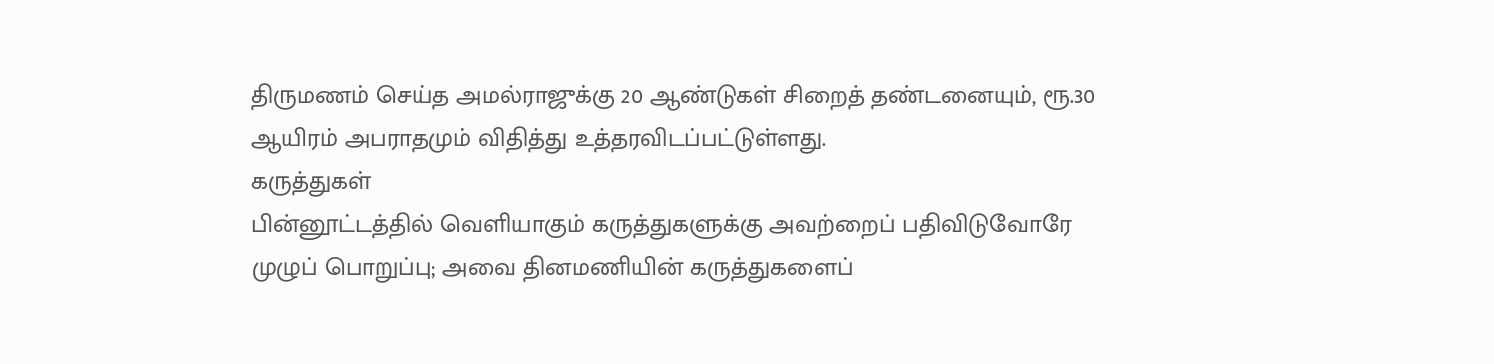திருமணம் செய்த அமல்ராஜுக்கு 20 ஆண்டுகள் சிறைத் தண்டனையும், ரூ.30 ஆயிரம் அபராதமும் விதித்து உத்தரவிடப்பட்டுள்ளது.
கருத்துகள்
பின்னூட்டத்தில் வெளியாகும் கருத்துகளுக்கு அவற்றைப் பதிவிடுவோரே முழுப் பொறுப்பு; அவை தினமணியின் கருத்துகளைப்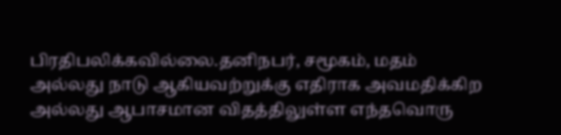பிரதிபலிக்கவில்லை.தனிநபர், சமூகம், மதம் அல்லது நாடு ஆகியவற்றுக்கு எதிராக அவமதிக்கிற அல்லது ஆபாசமான விதத்திலுள்ள எந்தவொரு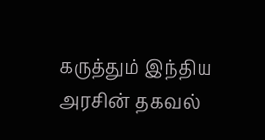கருத்தும் இந்திய அரசின் தகவல்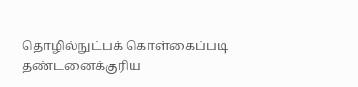தொழில்நுட்பக் கொள்கைப்படி தண்டனைக்குரிய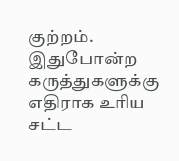குற்றம். இதுபோன்ற கருத்துகளுக்கு எதிராக உரிய சட்ட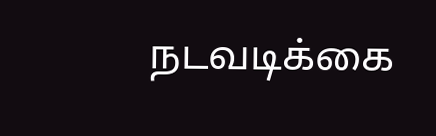நடவடிக்கை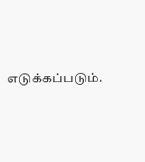எடுக்கப்படும்.